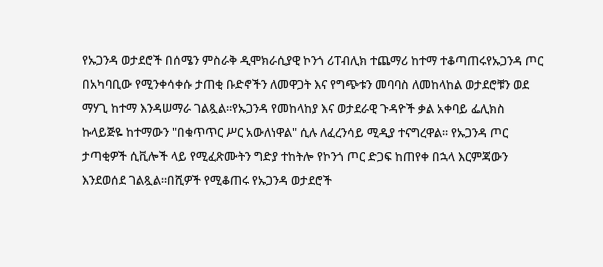የኡጋንዳ ወታደሮች በሰሜን ምስራቅ ዲሞክራሲያዊ ኮንጎ ሪፐብሊክ ተጨማሪ ከተማ ተቆጣጠሩየኡጋንዳ ጦር በአካባቢው የሚንቀሳቀሱ ታጠቂ ቡድኖችን ለመዋጋት እና የግጭቱን መባባስ ለመከላከል ወታደሮቹን ወደ ማሃጊ ከተማ እንዳሠማራ ገልጿል።የኡጋንዳ የመከላከያ እና ወታደራዊ ጉዳዮች ቃል አቀባይ ፌሊክስ ኩላይጅዬ ከተማውን "በቁጥጥር ሥር አውለነዋል" ሲሉ ለፈረንሳይ ሚዲያ ተናግረዋል። የኡጋንዳ ጦር ታጣቂዎች ሲቪሎች ላይ የሚፈጽሙትን ግድያ ተከትሎ የኮንጎ ጦር ድጋፍ ከጠየቀ በኋላ እርምጃውን እንደወሰደ ገልጿል።በሺዎች የሚቆጠሩ የኡጋንዳ ወታደሮች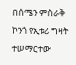በሰሜን ምስራቅ ኮንጎ የኢቱሪ ግዛት ተሠማርተው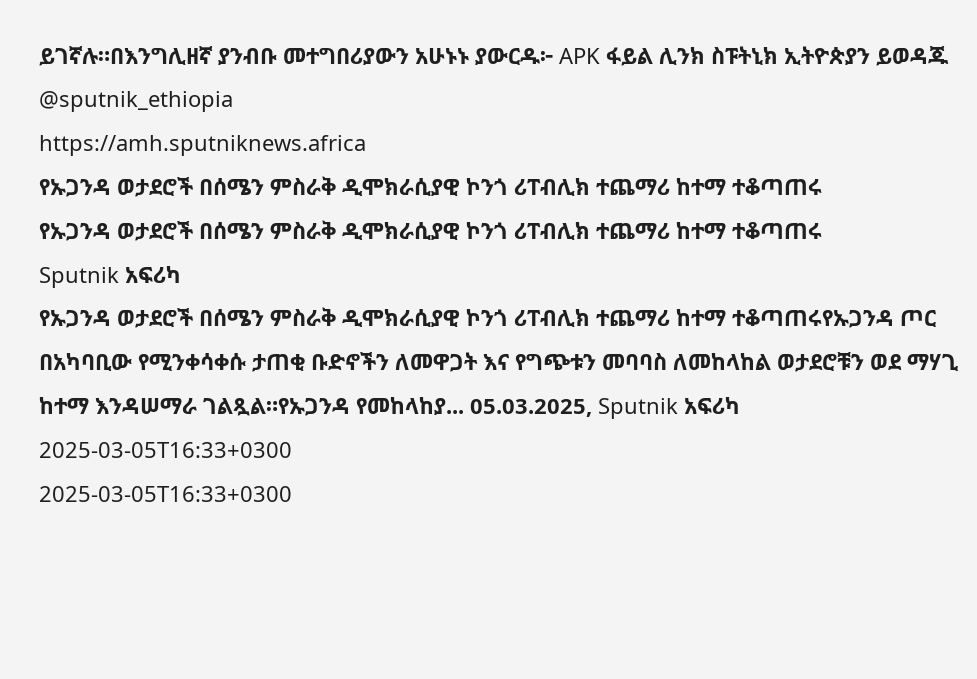ይገኛሉ።በእንግሊዘኛ ያንብቡ መተግበሪያውን አሁኑኑ ያውርዱ፦ APK ፋይል ሊንክ ስፑትኒክ ኢትዮጵያን ይወዳጁ @sputnik_ethiopia
https://amh.sputniknews.africa
የኡጋንዳ ወታደሮች በሰሜን ምስራቅ ዲሞክራሲያዊ ኮንጎ ሪፐብሊክ ተጨማሪ ከተማ ተቆጣጠሩ
የኡጋንዳ ወታደሮች በሰሜን ምስራቅ ዲሞክራሲያዊ ኮንጎ ሪፐብሊክ ተጨማሪ ከተማ ተቆጣጠሩ
Sputnik አፍሪካ
የኡጋንዳ ወታደሮች በሰሜን ምስራቅ ዲሞክራሲያዊ ኮንጎ ሪፐብሊክ ተጨማሪ ከተማ ተቆጣጠሩየኡጋንዳ ጦር በአካባቢው የሚንቀሳቀሱ ታጠቂ ቡድኖችን ለመዋጋት እና የግጭቱን መባባስ ለመከላከል ወታደሮቹን ወደ ማሃጊ ከተማ እንዳሠማራ ገልጿል።የኡጋንዳ የመከላከያ... 05.03.2025, Sputnik አፍሪካ
2025-03-05T16:33+0300
2025-03-05T16:33+0300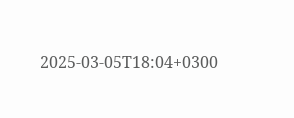2025-03-05T18:04+0300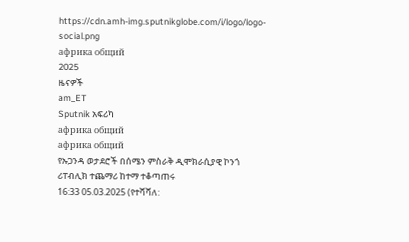https://cdn.amh-img.sputnikglobe.com/i/logo/logo-social.png
африка общий
2025
ዜናዎች
am_ET
Sputnik አፍሪካ
африка общий
африка общий
የኡጋንዳ ወታደሮች በሰሜን ምስራቅ ዲሞክራሲያዊ ኮንጎ ሪፐብሊክ ተጨማሪ ከተማ ተቆጣጠሩ
16:33 05.03.2025 (የተሻሻለ: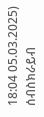18:04 05.03.2025)
ሰብስክራይብ